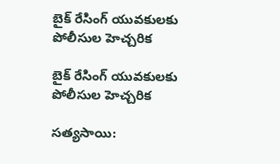బైక్ రేసింగ్ యువకులకు పోలీసుల హెచ్చరిక

బైక్ రేసింగ్ యువకులకు పోలీసుల హెచ్చరిక

సత్యసాయి: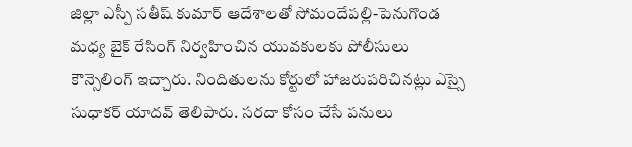జిల్లా ఎస్పీ సతీష్ కుమార్ ఆదేశాలతో సోమందేపల్లి-పెనుగొండ మధ్య బైక్ రేసింగ్ నిర్వహించిన యువకులకు పోలీసులు కౌన్సెలింగ్ ఇచ్చారు. నిందితులను కోర్టులో హాజరుపరిచినట్లు ఎస్సై సుధాకర్ యాదవ్ తెలిపారు. సరదా కోసం చేసే పనులు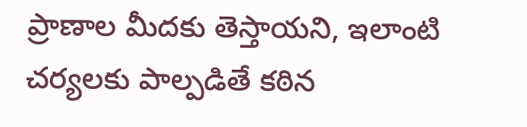ప్రాణాల మీదకు తెస్తాయని, ఇలాంటి చర్యలకు పాల్పడితే కఠిన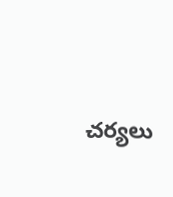చర్యలు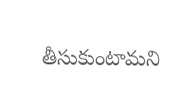తీసుకుంటామని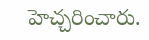హెచ్చరించారు.